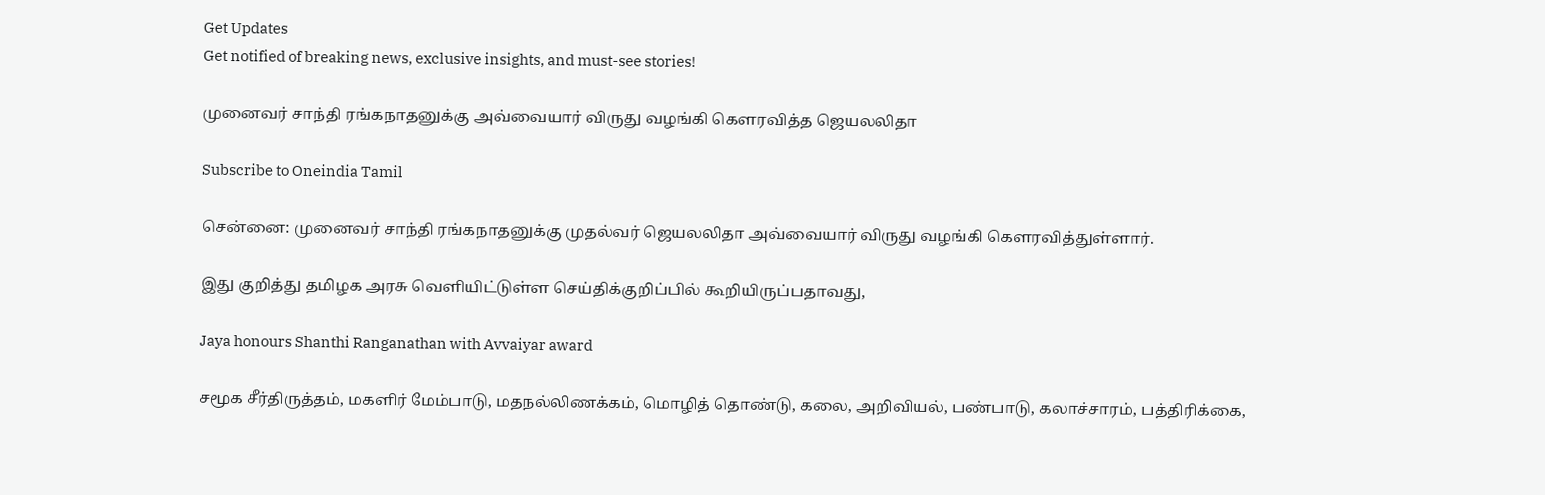Get Updates
Get notified of breaking news, exclusive insights, and must-see stories!

முனைவர் சாந்தி ரங்கநாதனுக்கு அவ்வையார் விருது வழங்கி கௌரவித்த ஜெயலலிதா

Subscribe to Oneindia Tamil

சென்னை: முனைவர் சாந்தி ரங்கநாதனுக்கு முதல்வர் ஜெயலலிதா அவ்வையார் விருது வழங்கி கௌரவித்துள்ளார்.

இது குறித்து தமிழக அரசு வெளியிட்டுள்ள செய்திக்குறிப்பில் கூறியிருப்பதாவது,

Jaya honours Shanthi Ranganathan with Avvaiyar award

சமூக சீர்திருத்தம், மகளிர் மேம்பாடு, மதநல்லிணக்கம், மொழித் தொண்டு, கலை, அறிவியல், பண்பாடு, கலாச்சாரம், பத்திரிக்கை,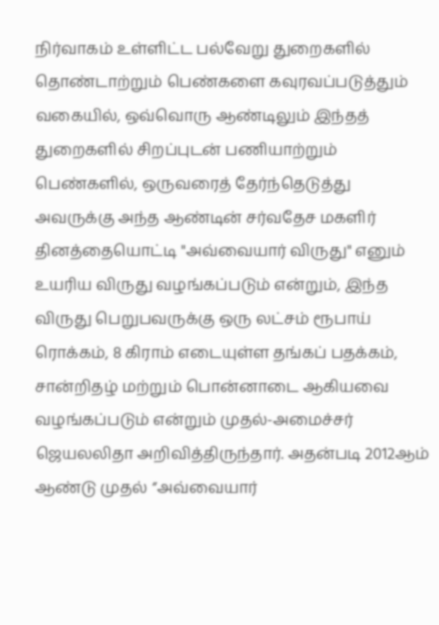நிர்வாகம் உள்ளிட்ட பல்வேறு துறைகளில் தொண்டாற்றும் பெண்களை கவுரவப்படுத்தும் வகையில், ஒவ்வொரு ஆண்டிலும் இந்தத் துறைகளில் சிறப்புடன் பணியாற்றும் பெண்களில், ஒருவரைத் தேர்ந்தெடுத்து அவருக்கு அந்த ஆண்டின் சர்வதேச மகளிர் தினத்தையொட்டி "அவ்வையார் விருது" எனும் உயரிய விருது வழங்கப்படும் என்றும், இந்த விருது பெறுபவருக்கு ஒரு லட்சம் ரூபாய் ரொக்கம், 8 கிராம் எடையுள்ள தங்கப் பதக்கம், சான்றிதழ் மற்றும் பொன்னாடை ஆகியவை வழங்கப்படும் என்றும் முதல்-அமைச்சர் ஜெயலலிதா அறிவித்திருந்தார். அதன்படி 2012ஆம் ஆண்டு முதல் ‘‘அவ்வையார்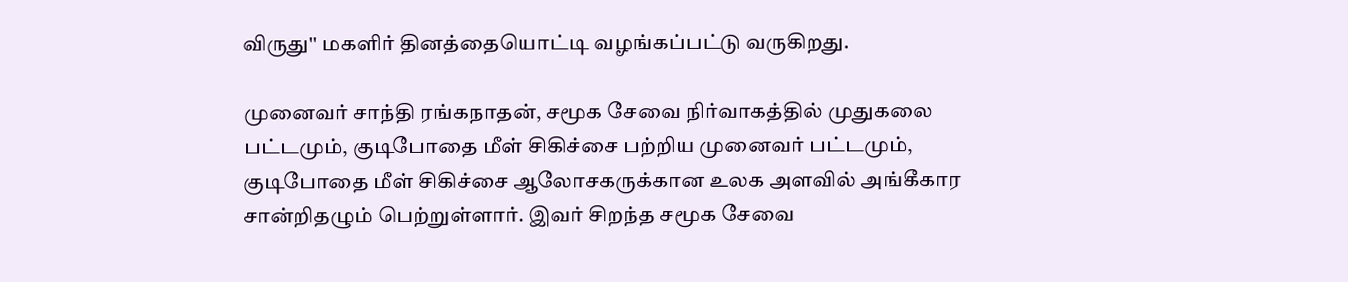விருது'' மகளிர் தினத்தையொட்டி வழங்கப்பட்டு வருகிறது.

முனைவர் சாந்தி ரங்கநாதன், சமூக சேவை நிர்வாகத்தில் முதுகலை பட்டமும், குடிபோதை மீள் சிகிச்சை பற்றிய முனைவர் பட்டமும், குடிபோதை மீள் சிகிச்சை ஆலோசகருக்கான உலக அளவில் அங்கீகார சான்றிதழும் பெற்றுள்ளார். இவர் சிறந்த சமூக சேவை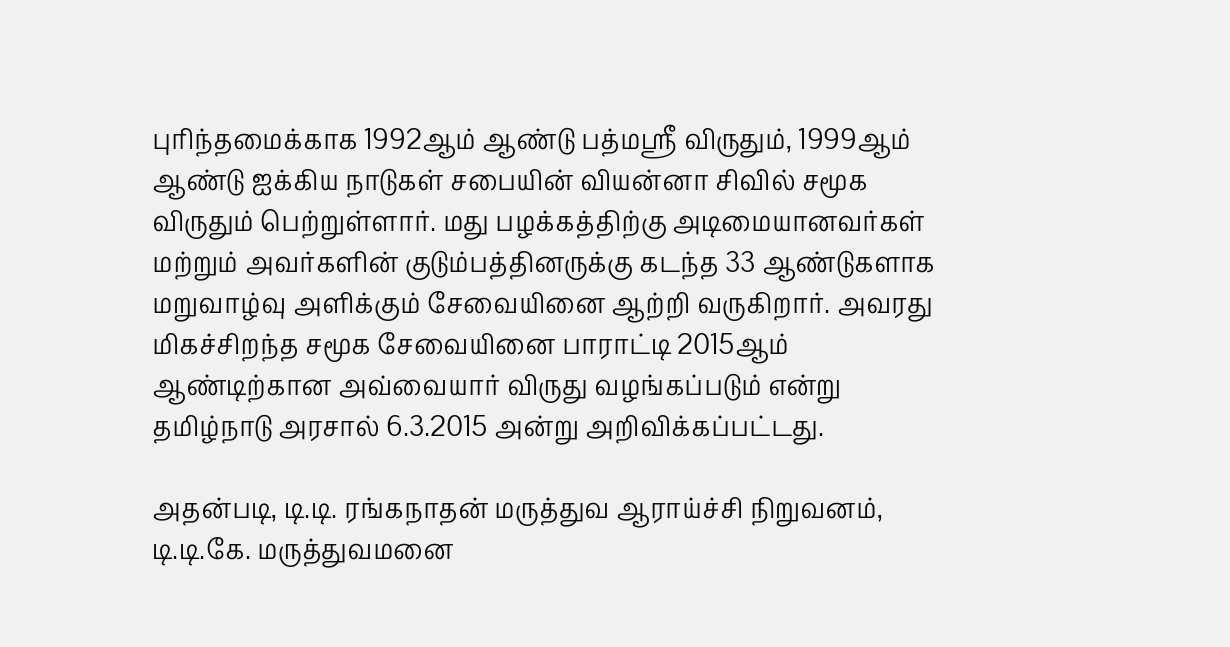புரிந்தமைக்காக 1992ஆம் ஆண்டு பத்மஸ்ரீ விருதும், 1999ஆம் ஆண்டு ஐக்கிய நாடுகள் சபையின் வியன்னா சிவில் சமூக விருதும் பெற்றுள்ளார். மது பழக்கத்திற்கு அடிமையானவர்கள் மற்றும் அவர்களின் குடும்பத்தினருக்கு கடந்த 33 ஆண்டுகளாக மறுவாழ்வு அளிக்கும் சேவையினை ஆற்றி வருகிறார். அவரது மிகச்சிறந்த சமூக சேவையினை பாராட்டி 2015ஆம் ஆண்டிற்கான அவ்வையார் விருது வழங்கப்படும் என்று தமிழ்நாடு அரசால் 6.3.2015 அன்று அறிவிக்கப்பட்டது.

அதன்படி, டி.டி. ரங்கநாதன் மருத்துவ ஆராய்ச்சி நிறுவனம், டி.டி.கே. மருத்துவமனை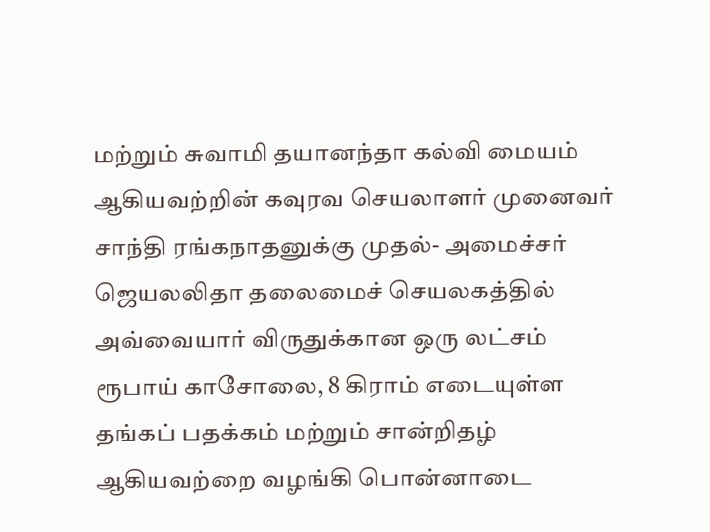மற்றும் சுவாமி தயானந்தா கல்வி மையம் ஆகியவற்றின் கவுரவ செயலாளர் முனைவர் சாந்தி ரங்கநாதனுக்கு முதல்- அமைச்சர் ஜெயலலிதா தலைமைச் செயலகத்தில் அவ்வையார் விருதுக்கான ஒரு லட்சம் ரூபாய் காசோலை, 8 கிராம் எடையுள்ள தங்கப் பதக்கம் மற்றும் சான்றிதழ் ஆகியவற்றை வழங்கி பொன்னாடை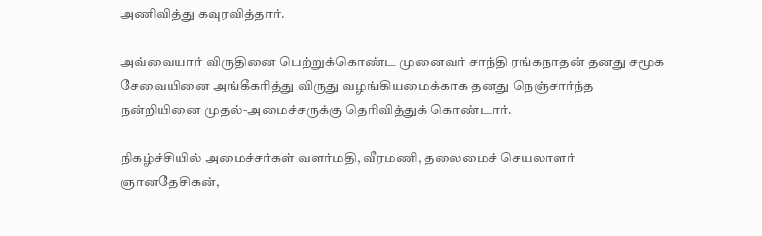அணிவித்து கவுரவித்தார்.

அவ்வையார் விருதினை பெற்றுக்கொண்ட முனைவர் சாந்தி ரங்கநாதன் தனது சமூக சேவையினை அங்கீகரித்து விருது வழங்கியமைக்காக தனது நெஞ்சார்ந்த நன்றியினை முதல்-அமைச்சருக்கு தெரிவித்துக் கொண்டார்.

நிகழ்ச்சியில் அமைச்சர்கள் வளர்மதி, வீரமணி, தலைமைச் செயலாளர் ஞானதேசிகன்,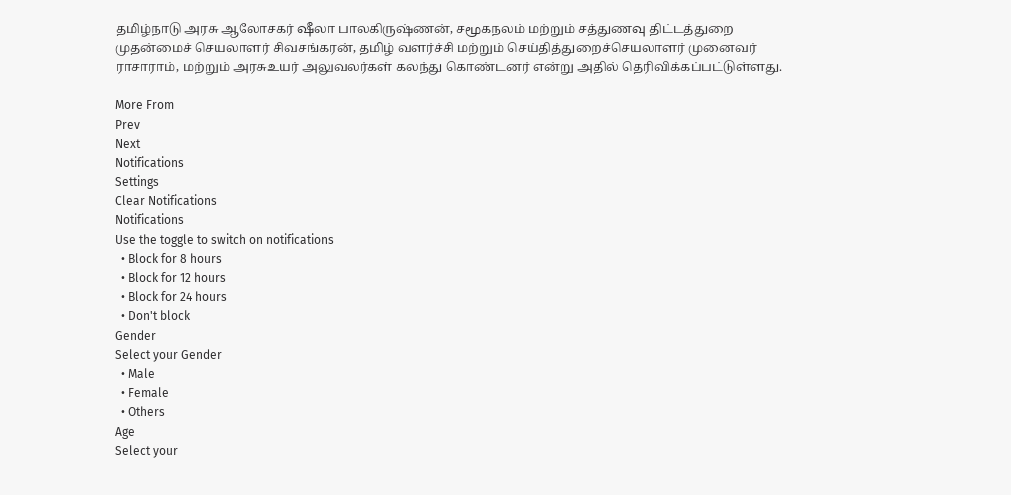தமிழ்நாடு அரசு ஆலோசகர் ஷீலா பாலகிருஷ்ணன், சமூகநலம் மற்றும் சத்துணவு திட்டத்துறை முதன்மைச் செயலாளர் சிவசங்கரன், தமிழ் வளர்ச்சி மற்றும் செய்தித்துறைச்செயலாளர் முனைவர் ராசாராம், மற்றும் அரசுஉயர் அலுவலர்கள் கலந்து கொண்டனர் என்று அதில் தெரிவிக்கப்பட்டுள்ளது.

More From
Prev
Next
Notifications
Settings
Clear Notifications
Notifications
Use the toggle to switch on notifications
  • Block for 8 hours
  • Block for 12 hours
  • Block for 24 hours
  • Don't block
Gender
Select your Gender
  • Male
  • Female
  • Others
Age
Select your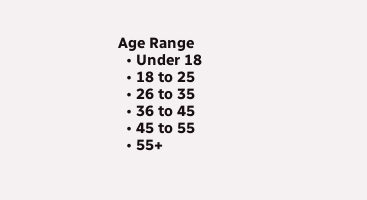Age Range
  • Under 18
  • 18 to 25
  • 26 to 35
  • 36 to 45
  • 45 to 55
  • 55+